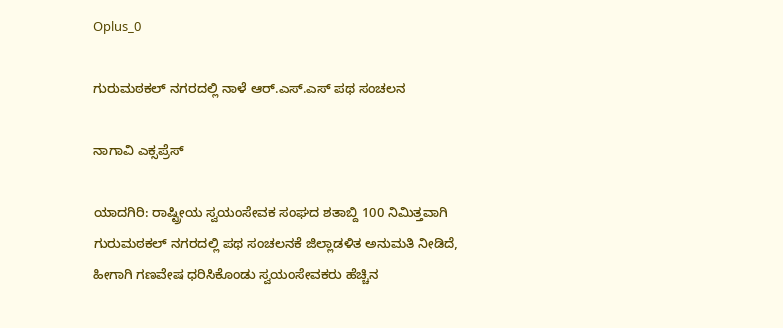Oplus_0

ಗುರುಮಠಕಲ್ ನಗರದಲ್ಲಿ ನಾಳೆ ಆರ್.ಎಸ್.ಎಸ್ ಪಥ ಸಂಚಲನ

ನಾಗಾವಿ ಎಕ್ಸಪ್ರೆಸ್

ಯಾದಗಿರಿ: ರಾಷ್ಟ್ರೀಯ ಸ್ವಯಂಸೇವಕ ಸಂಘದ ಶತಾಬ್ದಿ 100 ನಿಮಿತ್ತವಾಗಿ ಗುರುಮಠಕಲ್ ನಗರದಲ್ಲಿ ಪಥ ಸಂಚಲನಕೆ ಜಿಲ್ಲಾಡಳಿತ ಅನುಮತಿ ನೀಡಿದೆ, ಹೀಗಾಗಿ ಗಣವೇಷ ಧರಿಸಿಕೊಂಡು ಸ್ವಯಂಸೇವಕರು ಹೆಚ್ಚಿನ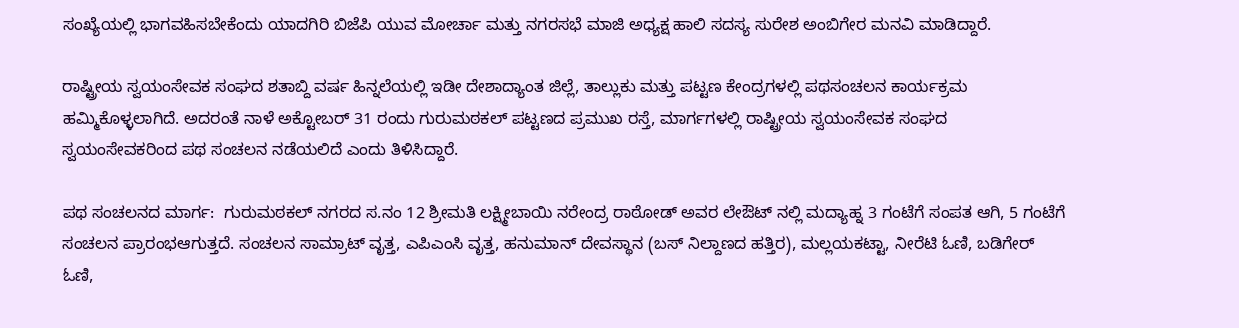ಸಂಖ್ಯೆಯಲ್ಲಿ ಭಾಗವಹಿಸಬೇಕೆಂದು ಯಾದಗಿರಿ ಬಿಜೆಪಿ ಯುವ ಮೋರ್ಚಾ ಮತ್ತು ನಗರಸಭೆ ಮಾಜಿ ಅಧ್ಯಕ್ಷ ಹಾಲಿ ಸದಸ್ಯ ಸುರೇಶ ಅಂಬಿಗೇರ ಮನವಿ ಮಾಡಿದ್ದಾರೆ.

ರಾಷ್ಟ್ರೀಯ ಸ್ವಯಂಸೇವಕ ಸಂಘದ ಶತಾಬ್ದಿ ವರ್ಷ ಹಿನ್ನಲೆಯಲ್ಲಿ ಇಡೀ ದೇಶಾದ್ಯಾಂತ ಜಿಲ್ಲೆ, ತಾಲ್ಲುಕು ಮತ್ತು ಪಟ್ಟಣ ಕೇಂದ್ರಗಳಲ್ಲಿ ಪಥಸಂಚಲನ ಕಾರ್ಯಕ್ರಮ ಹಮ್ಮಿಕೊಳ್ಳಲಾಗಿದೆ. ಅದರಂತೆ ನಾಳೆ ಅಕ್ಟೋಬರ್ 31 ರಂದು ಗುರುಮಠಕಲ್ ಪಟ್ಟಣದ ಪ್ರಮುಖ ರಸ್ತೆ, ಮಾರ್ಗಗಳಲ್ಲಿ ರಾಷ್ಟ್ರೀಯ ಸ್ವಯಂಸೇವಕ ಸಂಘದ ಸ್ವಯಂಸೇವಕರಿಂದ ಪಥ ಸಂಚಲನ ನಡೆಯಲಿದೆ ಎಂದು ತಿಳಿಸಿದ್ದಾರೆ.

ಪಥ ಸಂಚಲನದ ಮಾರ್ಗ:  ಗುರುಮಠಕಲ್ ನಗರದ ಸ.ನಂ 12 ಶ್ರೀಮತಿ ಲಕ್ಷ್ಮೀಬಾಯಿ ನರೇಂದ್ರ ರಾಠೋಡ್ ಅವರ ಲೇಔಟ್ ನಲ್ಲಿ ಮದ್ಯಾಹ್ನ 3 ಗಂಟೆಗೆ ಸಂಪತ ಆಗಿ, 5 ಗಂಟೆಗೆ ಸಂಚಲನ ಪ್ರಾರಂಭಆಗುತ್ತದೆ. ಸಂಚಲನ ಸಾಮ್ರಾಟ್ ವೃತ್ತ, ಎಪಿಎಂಸಿ ವೃತ್ತ, ಹನುಮಾನ್ ದೇವಸ್ಥಾನ (ಬಸ್ ನಿಲ್ದಾಣದ ಹತ್ತಿರ), ಮಲ್ಲಯಕಟ್ಟಾ, ನೀರೆಟಿ ಓಣಿ, ಬಡಿಗೇರ್ ಓಣಿ,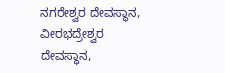ನಗರೇಶ್ವರ ದೇವಸ್ಥಾನ, ವೀರಭದ್ರೇಶ್ವರ ದೇವಸ್ಥಾನ,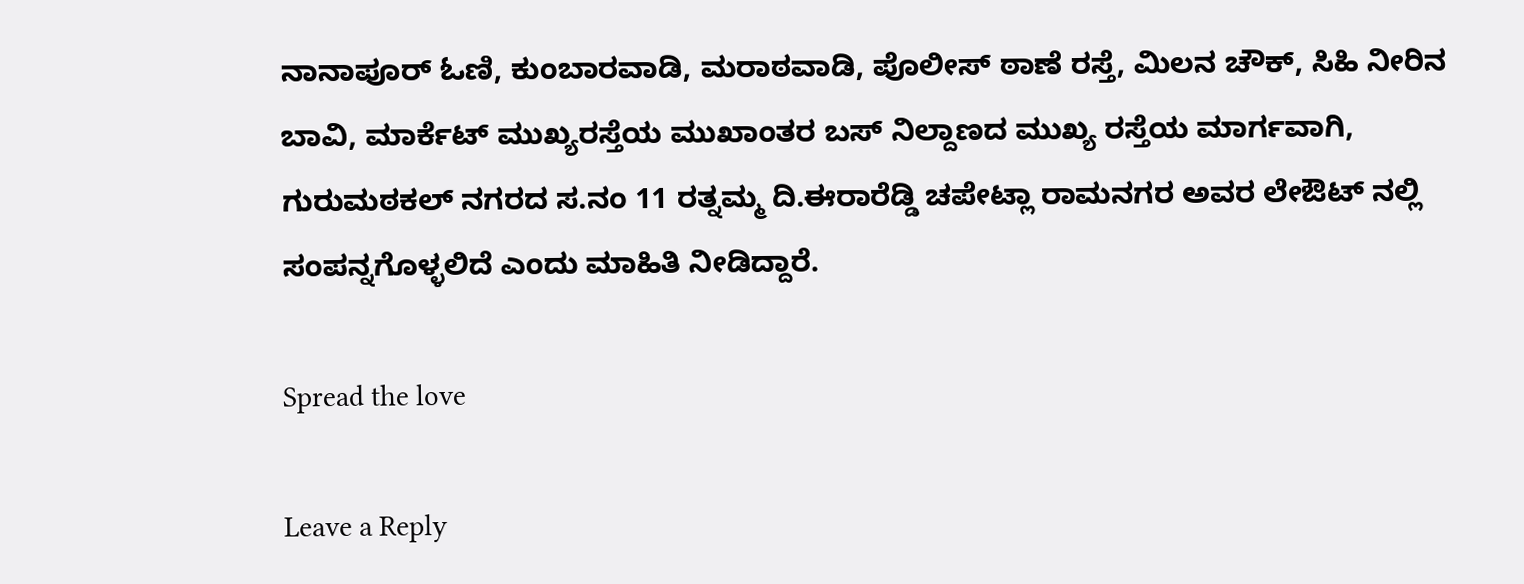ನಾನಾಪೂರ್ ಓಣಿ, ಕುಂಬಾರವಾಡಿ, ಮರಾಠವಾಡಿ, ಪೊಲೀಸ್ ಠಾಣೆ ರಸ್ತೆ, ಮಿಲನ ಚೌಕ್, ಸಿಹಿ ನೀರಿನ ಬಾವಿ, ಮಾರ್ಕೆಟ್ ಮುಖ್ಯರಸ್ತೆಯ ಮುಖಾಂತರ ಬಸ್ ನಿಲ್ದಾಣದ ಮುಖ್ಯ ರಸ್ತೆಯ ಮಾರ್ಗವಾಗಿ, ಗುರುಮಠಕಲ್ ನಗರದ ಸ.ನಂ 11 ರತ್ನಮ್ಮ ದಿ.ಈರಾರೆಡ್ಡಿ ಚಪೇಟ್ಲಾ ರಾಮನಗರ ಅವರ ಲೇಔಟ್ ನಲ್ಲಿ ಸಂಪನ್ನಗೊಳ್ಳಲಿದೆ ಎಂದು ಮಾಹಿತಿ ನೀಡಿದ್ದಾರೆ.

Spread the love

Leave a Reply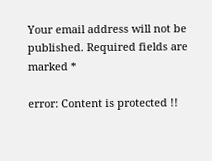Your email address will not be published. Required fields are marked *

error: Content is protected !!